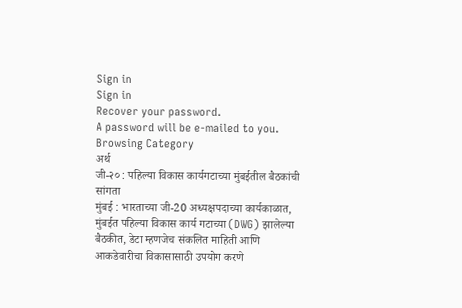Sign in
Sign in
Recover your password.
A password will be e-mailed to you.
Browsing Category
अर्थ
जी-२० : पहिल्या विकास कार्यगटाच्या मुंबईतील बैठकांची सांगता
मुंबई : भारताच्या जी-20 अध्यक्षपदाच्या कार्यकाळात, मुंबईत पहिल्या विकास कार्य गटाच्या (DWG) झालेल्या बैठकीत, डेटा म्हणजेच संकलित माहिती आणि आकडेवारीचा विकासासाठी उपयोग करणे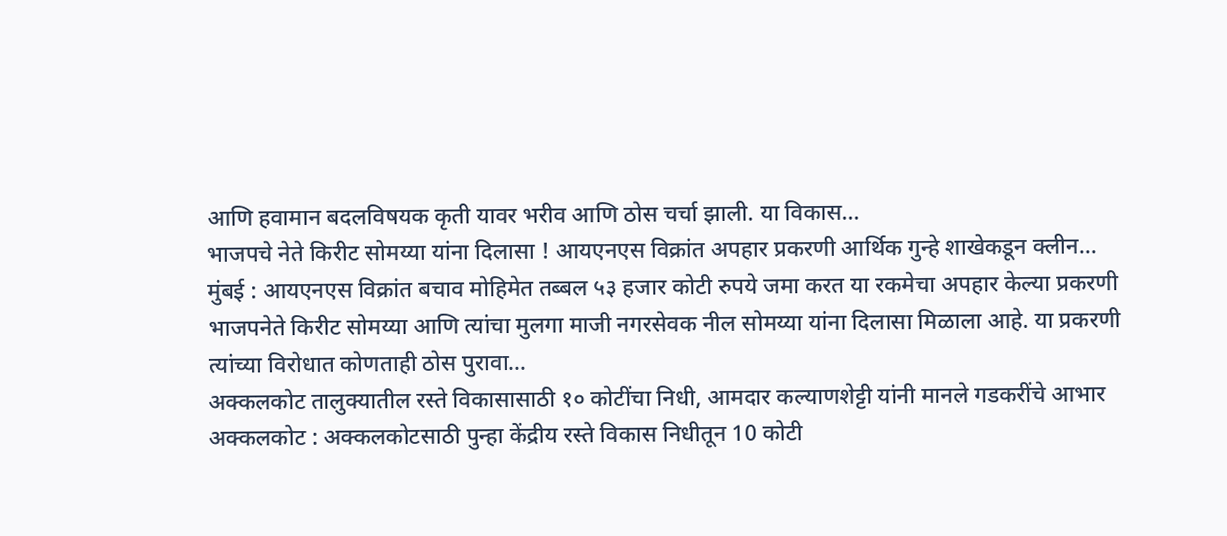आणि हवामान बदलविषयक कृती यावर भरीव आणि ठोस चर्चा झाली. या विकास…
भाजपचे नेते किरीट सोमय्या यांना दिलासा ! आयएनएस विक्रांत अपहार प्रकरणी आर्थिक गुन्हे शाखेकडून क्लीन…
मुंबई : आयएनएस विक्रांत बचाव मोहिमेत तब्बल ५३ हजार कोटी रुपये जमा करत या रकमेचा अपहार केल्या प्रकरणी भाजपनेते किरीट सोमय्या आणि त्यांचा मुलगा माजी नगरसेवक नील सोमय्या यांना दिलासा मिळाला आहे. या प्रकरणी त्यांच्या विरोधात कोणताही ठोस पुरावा…
अक्कलकोट तालुक्यातील रस्ते विकासासाठी १० कोटींचा निधी, आमदार कल्याणशेट्टी यांनी मानले गडकरींचे आभार
अक्कलकोट : अक्कलकोटसाठी पुन्हा केंद्रीय रस्ते विकास निधीतून 10 कोटी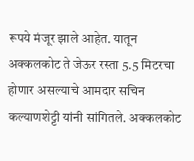रूपये मंजूर झाले आहेत. यातून अक्कलकोट ते जेऊर रस्ता 5.5 मिटरचा होणार असल्याचे आमदार सचिन कल्याणशेट्टी यांनी सांगितले. अक्कलकोट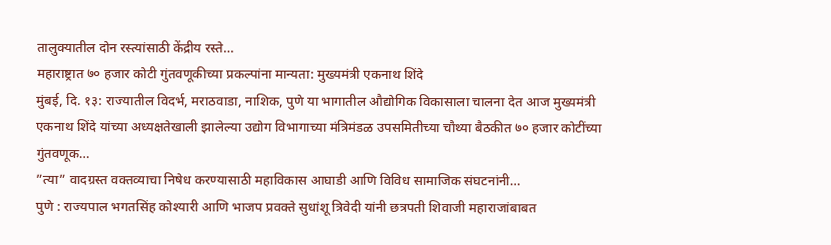तालुक्यातील दोन रस्त्यांसाठी केंद्रीय रस्ते…
महाराष्ट्रात ७० हजार कोटी गुंतवणूकीच्या प्रकल्पांना मान्यता: मुख्यमंत्री एकनाथ शिंदे
मुंबई, दि. १३: राज्यातील विदर्भ, मराठवाडा, नाशिक, पुणे या भागातील औद्योगिक विकासाला चालना देत आज मुख्यमंत्री एकनाथ शिंदे यांच्या अध्यक्षतेखाली झालेल्या उद्योग विभागाच्या मंत्रिमंडळ उपसमितीच्या चौथ्या बैठकीत ७० हजार कोटींच्या गुंतवणूक…
”त्या” वादग्रस्त वक्तव्याचा निषेध करण्यासाठी महाविकास आघाडी आणि विविध सामाजिक संघटनांनी…
पुणे : राज्यपाल भगतसिंह कोश्यारी आणि भाजप प्रवक्ते सुधांशू त्रिवेदी यांनी छत्रपती शिवाजी महाराजांबाबत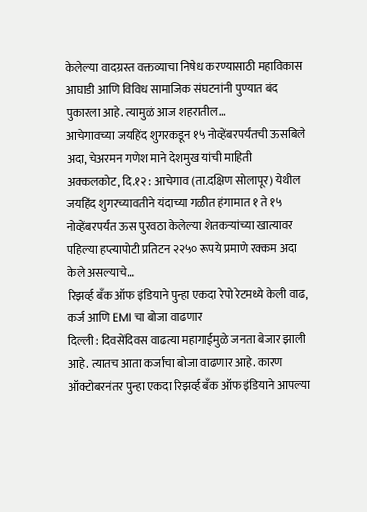केलेल्या वादग्रस्त वक्तव्याचा निषेध करण्यासाठी महाविकास आघाडी आणि विविध सामाजिक संघटनांनी पुण्यात बंद पुकारला आहे. त्यामुळं आज शहरातील…
आचेगावच्या जयहिंद शुगरकडून १५ नोव्हेंबरपर्यंतची ऊसबिले अदा, चेअरमन गणेश माने देशमुख यांची माहिती
अक्कलकोट, दि.१२ : आचेगाव (ता.दक्षिण सोलापूर) येथील जयहिंद शुगरच्यावतीने यंदाच्या गळीत हंगामात १ ते १५ नोव्हेंबरपर्यंत ऊस पुरवठा केलेल्या शेतकऱ्यांच्या खात्यावर पहिल्या हप्त्यापोटी प्रतिटन २२५० रूपये प्रमाणे रक्कम अदा केले असल्याचे…
रिझर्व्ह बँक ऑफ इंडियाने पुन्हा एकदा रेपो रेटमध्ये केली वाढ, कर्ज आणि EMI चा बोजा वाढणार
दिल्ली : दिवसेंदिवस वाढत्या महागाईमुळे जनता बेजार झाली आहे. त्यातच आता कर्जाचा बोजा वाढणार आहे. कारण ऑक्टोबरनंतर पुन्हा एकदा रिझर्व्ह बँक ऑफ इंडियाने आपल्या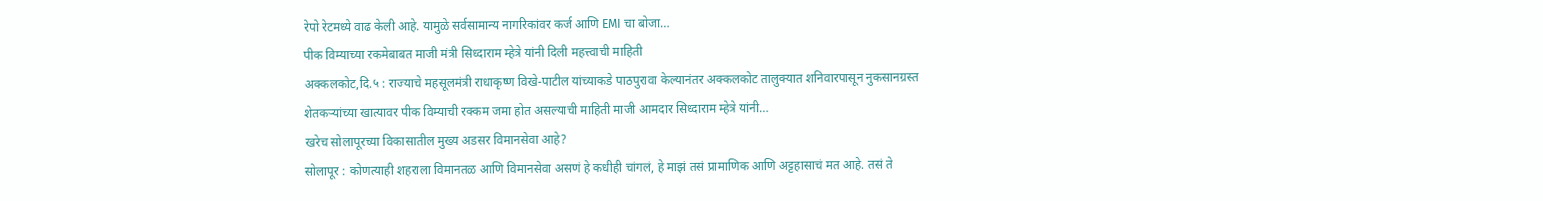रेपो रेटमध्ये वाढ केली आहे. यामुळे सर्वसामान्य नागरिकांवर कर्ज आणि EMI चा बोजा…
पीक विम्याच्या रकमेबाबत माजी मंत्री सिध्दाराम म्हेत्रे यांनी दिली महत्त्वाची माहिती
अक्कलकोट,दि.५ : राज्याचे महसूलमंत्री राधाकृष्ण विखे-पाटील यांच्याकडे पाठपुरावा केल्यानंतर अक्कलकोट तालुक्यात शनिवारपासून नुकसानग्रस्त शेतकऱ्यांच्या खात्यावर पीक विम्याची रक्कम जमा होत असल्याची माहिती माजी आमदार सिध्दाराम म्हेत्रे यांनी…
खरेच सोलापूरच्या विकासातील मुख्य अडसर विमानसेवा आहे?
सोलापूर : कोणत्याही शहराला विमानतळ आणि विमानसेवा असणं हे कधीही चांगलं, हे माझं तसं प्रामाणिक आणि अट्टहासाचं मत आहे. तसं ते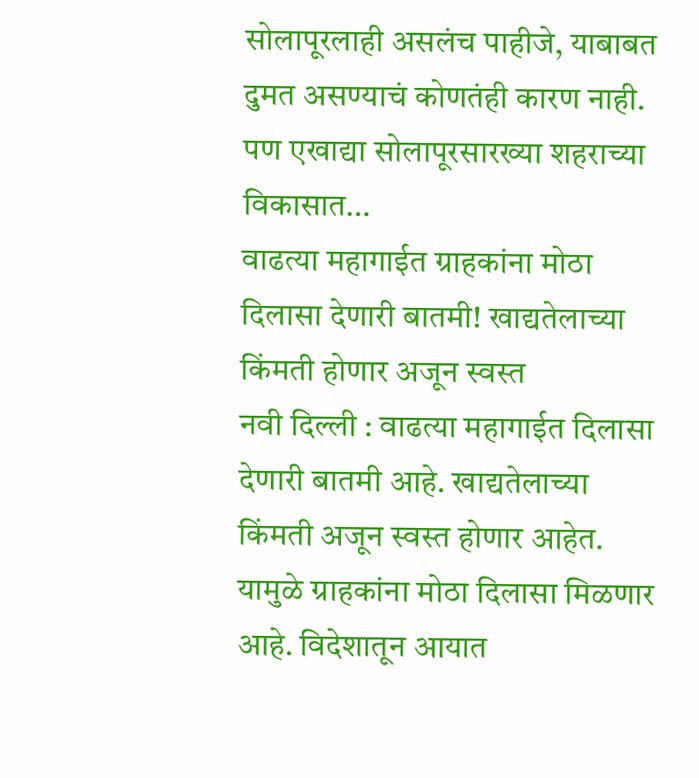सोलापूरलाही असलंच पाहीजे, याबाबत दुमत असण्याचं कोणतंही कारण नाही. पण एखाद्या सोलापूरसारख्या शहराच्या विकासात…
वाढत्या महागाईत ग्राहकांना मोठा दिलासा देणारी बातमी! खाद्यतेलाच्या किंमती होणार अजून स्वस्त
नवी दिल्ली : वाढत्या महागाईत दिलासा देणारी बातमी आहे. खाद्यतेलाच्या किंमती अजून स्वस्त होणार आहेत. यामुळे ग्राहकांना मोठा दिलासा मिळणार आहे. विदेशातून आयात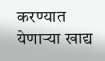करण्यात येणाऱ्या खाद्य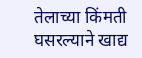तेलाच्या किंमती घसरल्याने खाद्य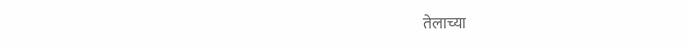तेलाच्या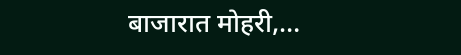बाजारात मोहरी,…